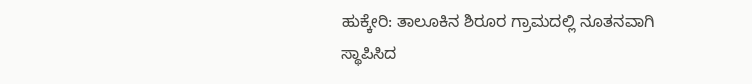ಹುಕ್ಕೇರಿ: ತಾಲೂಕಿನ ಶಿರೂರ ಗ್ರಾಮದಲ್ಲಿ ನೂತನವಾಗಿ ಸ್ಥಾಪಿಸಿದ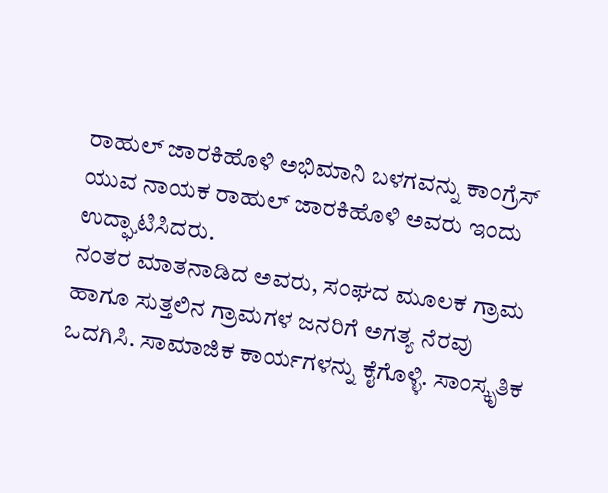ರಾಹುಲ್ ಜಾರಕಿಹೊಳಿ ಅಭಿಮಾನಿ ಬಳಗವನ್ನು ಕಾಂಗ್ರೆಸ್ ಯುವ ನಾಯಕ ರಾಹುಲ್ ಜಾರಕಿಹೊಳಿ ಅವರು ಇಂದು ಉದ್ಘಾಟಿಸಿದರು.
ನಂತರ ಮಾತನಾಡಿದ ಅವರು, ಸಂಘದ ಮೂಲಕ ಗ್ರಾಮ ಹಾಗೂ ಸುತ್ತಲಿನ ಗ್ರಾಮಗಳ ಜನರಿಗೆ ಅಗತ್ಯ ನೆರವು ಒದಗಿಸಿ. ಸಾಮಾಜಿಕ ಕಾರ್ಯಗಳನ್ನು ಕೈಗೊಳ್ಳಿ. ಸಾಂಸ್ಕೃತಿಕ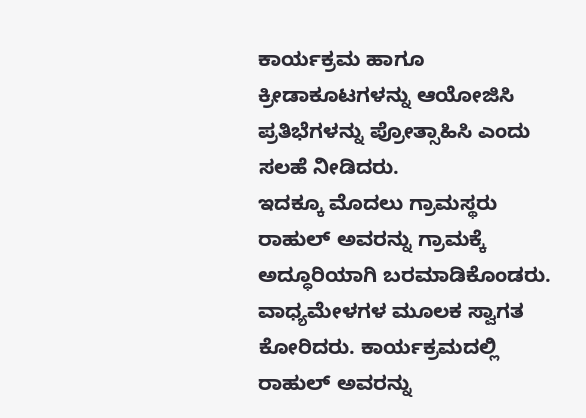ಕಾರ್ಯಕ್ರಮ ಹಾಗೂ ಕ್ರೀಡಾಕೂಟಗಳನ್ನು ಆಯೋಜಿಸಿ ಪ್ರತಿಭೆಗಳನ್ನು ಪ್ರೋತ್ಸಾಹಿಸಿ ಎಂದು ಸಲಹೆ ನೀಡಿದರು.
ಇದಕ್ಕೂ ಮೊದಲು ಗ್ರಾಮಸ್ಥರು ರಾಹುಲ್ ಅವರನ್ನು ಗ್ರಾಮಕ್ಕೆ ಅದ್ಧೂರಿಯಾಗಿ ಬರಮಾಡಿಕೊಂಡರು. ವಾಧ್ಯಮೇಳಗಳ ಮೂಲಕ ಸ್ವಾಗತ ಕೋರಿದರು. ಕಾರ್ಯಕ್ರಮದಲ್ಲಿ ರಾಹುಲ್ ಅವರನ್ನು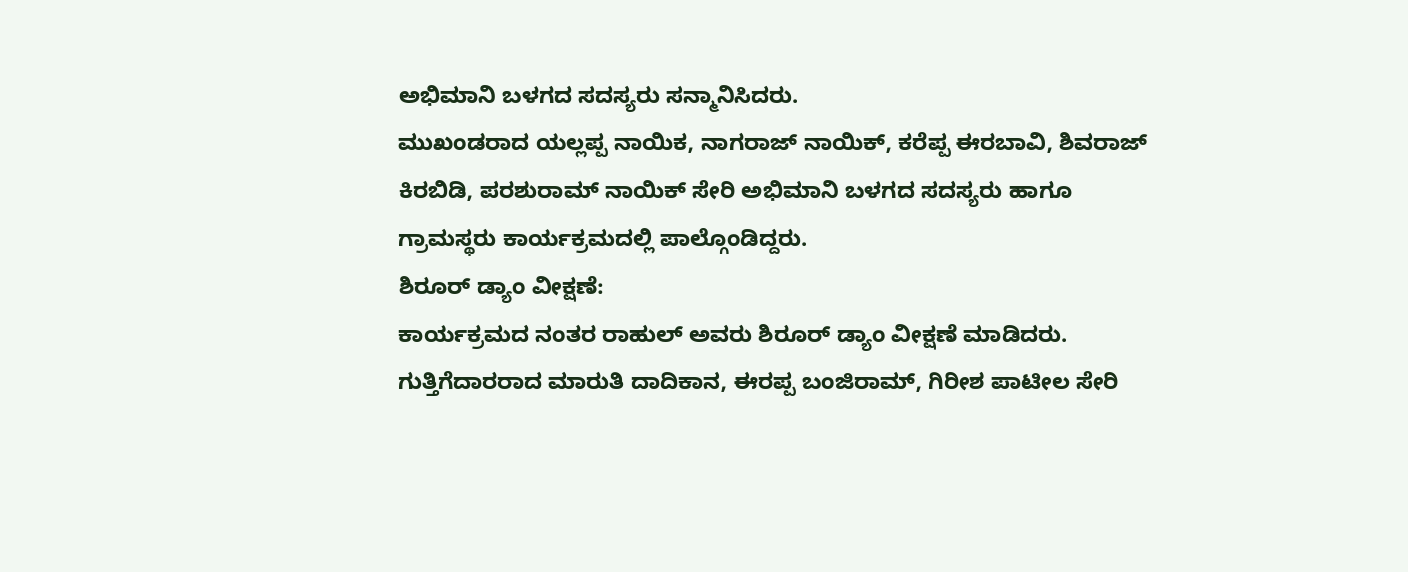ಅಭಿಮಾನಿ ಬಳಗದ ಸದಸ್ಯರು ಸನ್ಮಾನಿಸಿದರು.
ಮುಖಂಡರಾದ ಯಲ್ಲಪ್ಪ ನಾಯಿಕ, ನಾಗರಾಜ್ ನಾಯಿಕ್, ಕರೆಪ್ಪ ಈರಬಾವಿ, ಶಿವರಾಜ್ ಕಿರಬಿಡಿ, ಪರಶುರಾಮ್ ನಾಯಿಕ್ ಸೇರಿ ಅಭಿಮಾನಿ ಬಳಗದ ಸದಸ್ಯರು ಹಾಗೂ ಗ್ರಾಮಸ್ಥರು ಕಾರ್ಯಕ್ರಮದಲ್ಲಿ ಪಾಲ್ಗೊಂಡಿದ್ದರು.
ಶಿರೂರ್ ಡ್ಯಾಂ ವೀಕ್ಷಣೆ:
ಕಾರ್ಯಕ್ರಮದ ನಂತರ ರಾಹುಲ್ ಅವರು ಶಿರೂರ್ ಡ್ಯಾಂ ವೀಕ್ಷಣೆ ಮಾಡಿದರು. ಗುತ್ತಿಗೆದಾರರಾದ ಮಾರುತಿ ದಾದಿಕಾನ, ಈರಪ್ಪ ಬಂಜಿರಾಮ್, ಗಿರೀಶ ಪಾಟೀಲ ಸೇರಿ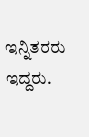ಇನ್ನಿತರರು ಇದ್ದರು.